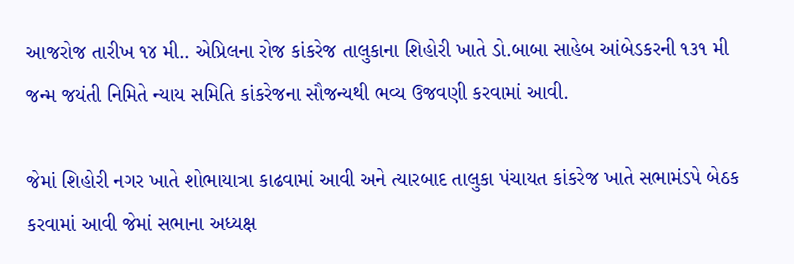આજરોજ તારીખ ૧૪ મી.. એપ્રિલના રોજ કાંકરેજ તાલુકાના શિહોરી ખાતે ડો.બાબા સાહેબ આંબેડકરની ૧૩૧ મી જન્મ જયંતી નિમિતે ન્યાય સમિતિ કાંકરેજના સૌજન્યથી ભવ્ય ઉજવણી કરવામાં આવી.

જેમાં શિહોરી નગર ખાતે શોભાયાત્રા કાઢવામાં આવી અને ત્યારબાદ તાલુકા પંચાયત કાંકરેજ ખાતે સભામંડપે બેઠક કરવામાં આવી જેમાં સભાના અધ્યક્ષ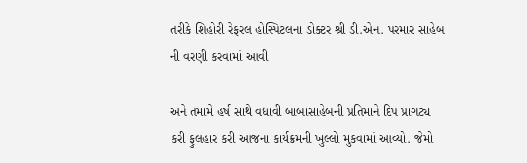તરીકે શિહોરી રેફરલ હોસ્પિટલના ડોક્ટર શ્રી ડી.એન. પરમાર સાહેબ ની વરણી કરવામાં આવી

અને તમામે હર્ષ સાથે વધાવી બાબાસાહેબની પ્રતિમાને દિપ પ્રાગટ્ય કરી ફુલહાર કરી આજના કાર્યક્રમની ખુલ્લો મુકવામાં આવ્યો. જેમો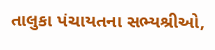તાલુકા પંચાયતના સભ્યશ્રીઓ,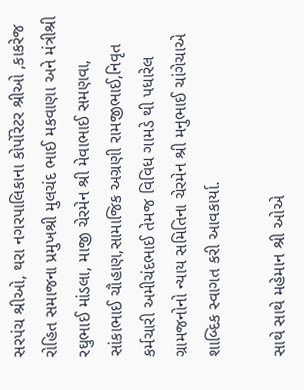સરપંચ શ્રીઓ, થરા નગરપાલિકાના કોર્પોરેટર શ્રીઓ ,કાકરેજ રોહિત સમાજના પ્રમુખશ્રી મુલચંદ ભાઈ મકવાણા અને મંત્રીશ્રી રઘુભાઈ માંડલા, માજી ચેરમેન શ્રી મેવાભાઈ સમણવા, સાંકાભાઈ ચૌહાણ,સામાજિક અગ્રણી રામજીભાઈ,નિવૃત કર્મચારી અમીચંદભાઈ તેમજ વિવિધ ગામડે થી પધારેલ ગ્રામજનોનો ન્યાય સમિતિના ચેરમેન શ્રી મનુભાઈ ચાંગેચાએ શાબ્દિક સ્વાગત કરી આવકાર્યા.

સાથે સાથે મહેમાન શ્રી ઓએ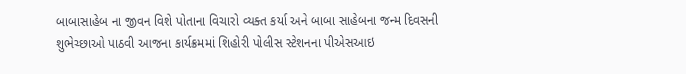બાબાસાહેબ ના જીવન વિશે પોતાના વિચારો વ્યક્ત કર્યા અને બાબા સાહેબના જન્મ દિવસની શુભેચ્છાઓ પાઠવી આજના કાર્યક્રમમાં શિહોરી પોલીસ સ્ટેશનના પીએસઆઇ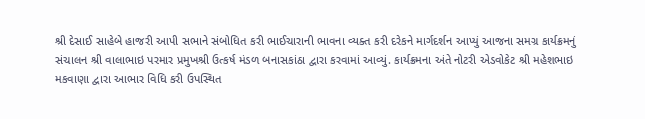શ્રી દેસાઈ સાહેબે હાજરી આપી સભાને સંબોધિત કરી ભાઈચારાની ભાવના વ્યક્ત કરી દરેકને માર્ગદર્શન આપ્યું આજના સમગ્ર કાર્યક્રમનું સંચાલન શ્રી વાલાભાઇ પરમાર પ્રમુખશ્રી ઉત્કર્ષ મંડળ બનાસકાંઠા દ્વારા કરવામાં આવ્યું. કાર્યક્રમના અંતે નોટરી એડવોકેટ શ્રી મહેશભાઇ મકવાણા દ્વારા આભાર વિધિ કરી ઉપસ્થિત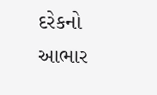દરેકનો આભાર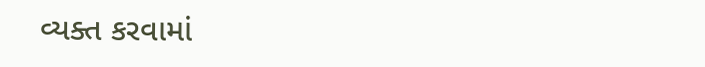વ્યક્ત કરવામાં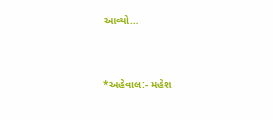આવ્યો…



*અહેવાલ:- મહેશ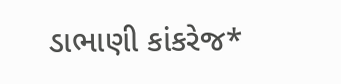ડાભાણી કાંકરેજ*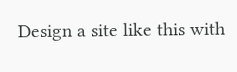Design a site like this with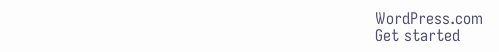WordPress.com
Get started